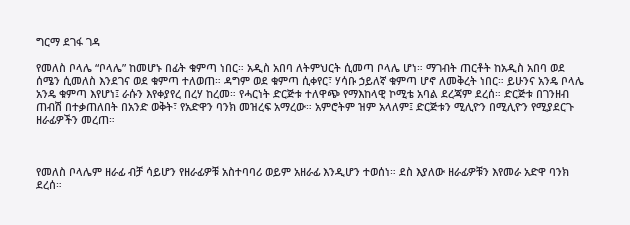ግርማ ደገፋ ገዳ

የመለስ ቦላሌ “ቦላሌ” ከመሆኑ በፊት ቁምጣ ነበር። አዲስ አበባ ለትምህርት ሲመጣ ቦላሌ ሆነ። ማገብት ጠርቶት ከአዲስ አበባ ወደ ሰሜን ሲመለስ እንደገና ወደ ቁምጣ ተለወጠ። ዳግም ወደ ቁምጣ ሲቀየር፣ ሃሳቡ ኃይለኛ ቁምጣ ሆኖ ለመቅረት ነበር። ይሁንና አንዴ ቦላሌ አንዴ ቁምጣ እየሆነ፤ ራሱን እየቀያየረ በረሃ ከረመ። የሓርነት ድርጅቱ ተለዋጭ የማእከላዊ ኮሚቴ አባል ደረጃም ደረሰ። ድርጅቱ በገንዘብ ጠብሽ በተቃጠለበት በአንድ ወቅት፣ የአድዋን ባንክ መዝረፍ አማረው። አምሮትም ዝም አላለም፤ ድርጅቱን ሚሊዮን በሚሊዮን የሚያደርጉ ዘራፊዎችን መረጠ።



የመለስ ቦላሌም ዘራፊ ብቻ ሳይሆን የዘራፊዎቹ አስተባባሪ ወይም አዘራፊ እንዲሆን ተወሰነ። ደስ እያለው ዘራፊዎቹን እየመራ አድዋ ባንክ ደረሰ።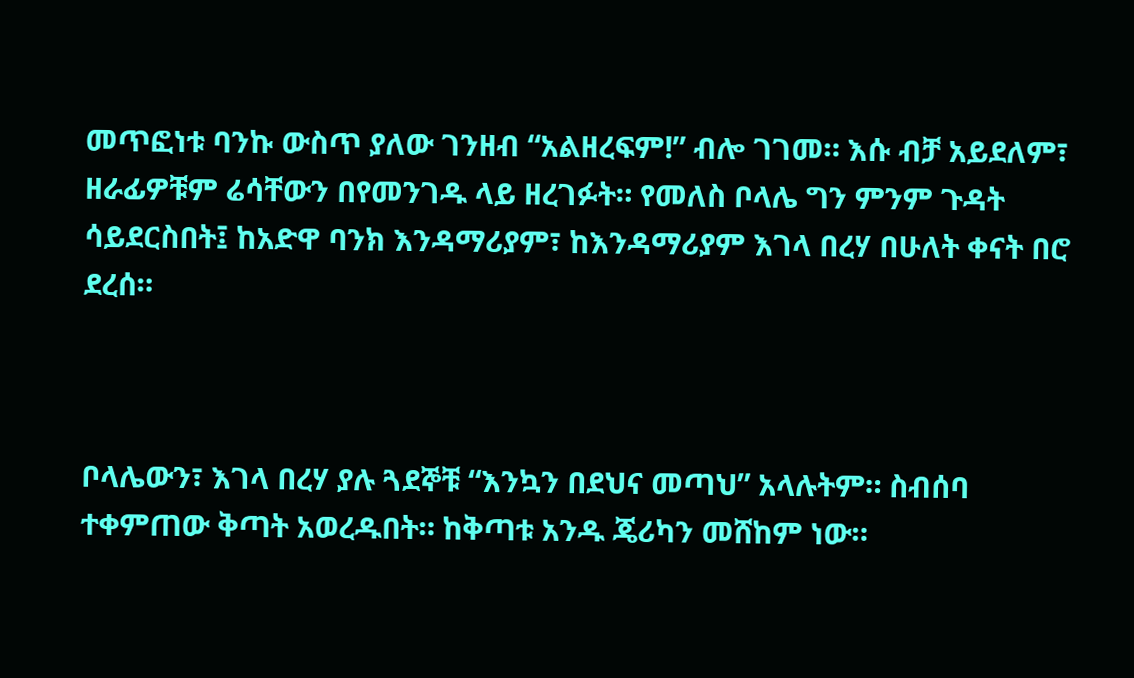መጥፎነቱ ባንኩ ውስጥ ያለው ገንዘብ “አልዘረፍም!” ብሎ ገገመ። እሱ ብቻ አይደለም፣ ዘራፊዎቹም ሬሳቸውን በየመንገዱ ላይ ዘረገፉት። የመለስ ቦላሌ ግን ምንም ጉዳት ሳይደርስበት፤ ከአድዋ ባንክ እንዳማሪያም፣ ከእንዳማሪያም እገላ በረሃ በሁለት ቀናት በሮ ደረሰ።



ቦላሌውን፣ እገላ በረሃ ያሉ ጓደኞቹ “እንኳን በደህና መጣህ” አላሉትም። ስብሰባ ተቀምጠው ቅጣት አወረዱበት። ከቅጣቱ አንዱ ጄሪካን መሸከም ነው።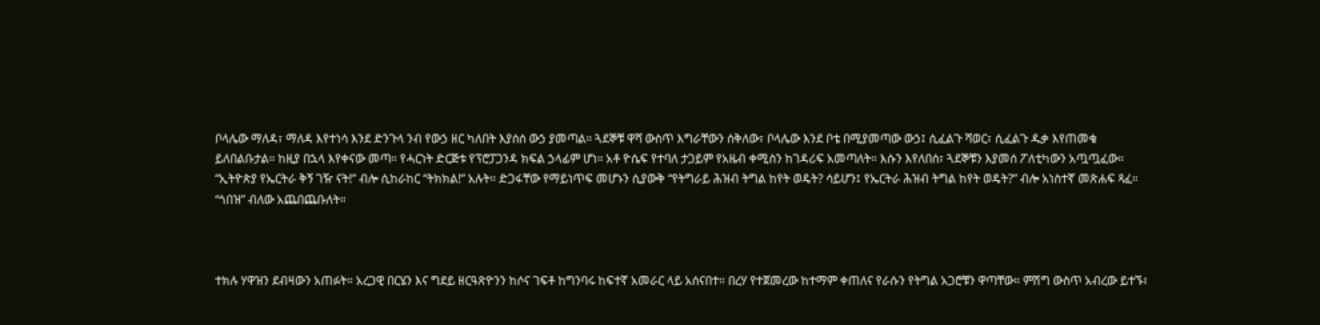ቦላሌው ማለዳ፣ ማለዳ እየተነሳ እንደ ድንጉላ ንብ የውኃ ዘር ካለበት እያሰሰ ውኃ ያመጣል። ጓደኞቹ ዋሻ ውስጥ እግራቸውን ሰቅለው፣ ቦላሌው እንደ ቦቴ በሚያመጣው ውኃ፤ ሲፈልጉ ሻወር፣ ሲፈልጉ ዱቃ እየጠመቁ ይለበልቡታል። ከዚያ በኋላ እየቀናው መጣ። የሓርነት ድርጅቱ የፕሮፓጋንዳ ክፍል ኃላፊም ሆነ። አቶ ዮሴፍ የተባለ ታጋይም የአዜብ ቀሚስን ከገዳሪፍ አመጣለት። እሱን እየለበሰ፣ ጓደኞቹን እያመሰ ፖለቲካውን አጧጧፈው። “ኢትዮጵያ የኤርትራ ቅኝ ገዥ ናት!” ብሎ ሲከራከር “ትክክል!” አሉት። ድጋፋቸው የማይነጥፍ መሆኑን ሲያውቅ “የትግራይ ሕዝብ ትግል ከየት ወዴት? ሳይሆን፤ የኤርትራ ሕዝብ ትግል ከየት ወዴት?” ብሎ አነስተኛ መጽሐፍ ጻፈ። “ጎበዝ” ብለው አጨበጨቡለት።



ተክሉ ሃዋዝን ደብዛውን አጠፉት። አረጋዊ በርሄን እና ግደይ ዘርዓጽዮንን ከሶና ገፍቶ ከግንባሩ ከፍተኛ አመራር ላይ አሰናበተ። በረሃ የተጀመረው ከተማም ቀጠለና የራሱን የትግል አጋሮቹን ዋጣቸው። ምሽግ ውስጥ አብረው ይተኙ፣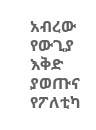አብረው የውጊያ እቅድ ያወጡና የፖለቲካ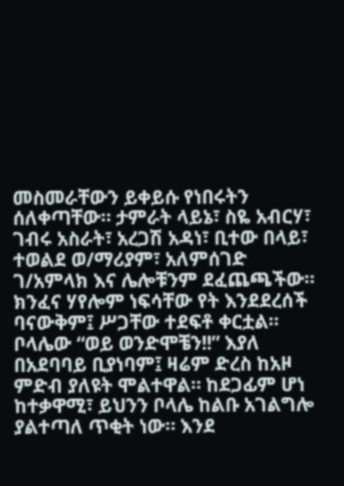መስመራቸውን ይቀይሱ የነበሩትን ሰለቀጣቸው። ታምራት ላይኔ፣ ስዬ አብርሃ፣ ገብሩ አስራት፣ አረጋሽ አዳነ፣ ቢተው በላይ፣ ተወልደ ወ/ማሪያም፣ አለምሰገድ ገ/አምላክ እና ሌሎቹንም ደፈጨጫችው። ክንፈና ሃየሎም ነፍሳቸው የት እንደደረሰች ባናውቅም፤ ሥጋቸው ተደፍቶ ቀርቷል። ቦላሌው “ወይ ወንድሞቼን!!” እያለ በአደባባይ ቢያነባም፤ ዛሬም ድረስ ከአዞ ምድብ ያለዩት ሞልተዋል። ከደጋፊም ሆነ ከተቃዋሚ፣ ይህንን ቦላሌ ከልቡ አገልግሎ ያልተጣለ ጥቂት ነው። እንደ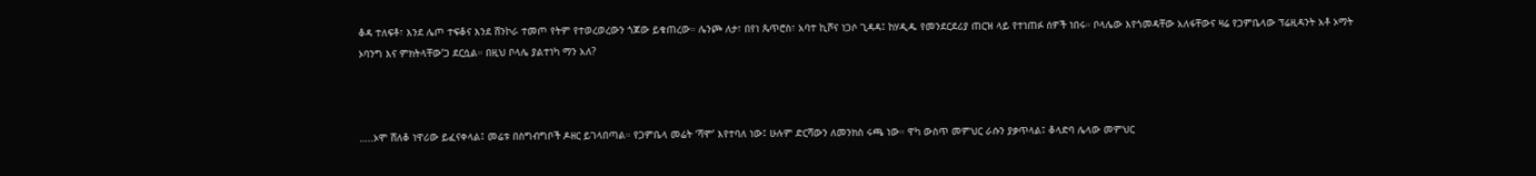ቆዳ ተለፍቶ፣ እንደ ሌጦ ተፍቆና እንደ ሸንኮራ ተመጦ የትም የተወረወረውን ጎጆው ይቁጠረው። ሌንጮ ለታ፣ በየነ ጴጥሮስ፣ አባተ ኪሾና ነጋሶ ጊዳዳ፤ ከሃዲዱ የመንደርደሪያ ጠርዝ ላይ የተነጠፉ ሰዎች ነበሩ። ቦላሌው እየጎመዳቸው አለፋቸውና ዛሬ የጋምቤላው ፕሬዚዳንት አቶ ኦማት ኦባንግ እና ምክትላቸው’ጋ ደርሷል። በዚህ ቦላሌ ያልተነካ ማን አለ?



…..ኦሞ ሸለቆ ነዋሪው ይፈናቀላል፤ መሬቱ በስግብግቦች ዶዘር ይገላበጣል። የጋምቤላ መሬት ‘ሻሞ’ እየተባለ ነው፤ ሁሉም ድርሻውን ለመንክስ ሩጫ ነው። ዋካ ውስጥ መምህር ራሱን ያቃጥላል፤ ቆላድባ ሌላው መምህር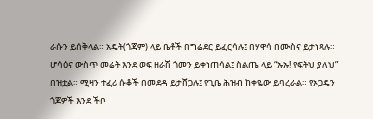ራሱን ይሰቅላል። አዴት(ጎጃም) ላይ ቤቶች በግሬደር ይፈርሳሉ፤ በሃዋሳ በሙስና ይታነጻሉ። ሆሳዕና ውስጥ መሬት እንደ ወፍ ዘራሽ ጎመን ይቀነጠሳል፤ ስልጤ ላይ “ኡኡ! የፍትህ ያለህ” በዝቷል። ሚዛን ተፈሪ ሱቆች በመደዳ ይታሸጋሉ፤ የጊቤ ሕዝብ ከቀዬው ይባረራል። የኦጋዴን ጎጆዎች እንደ ችቦ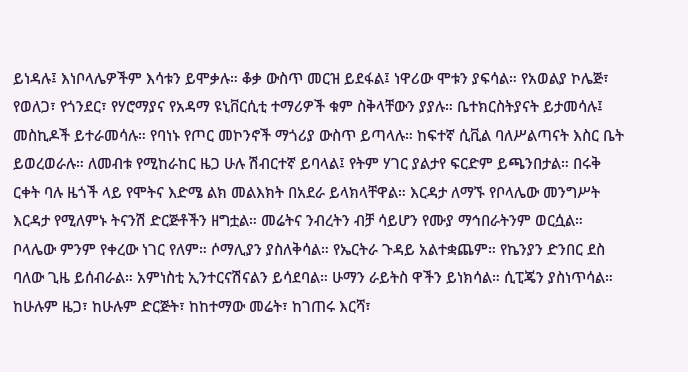ይነዳሉ፤ እነቦላሌዎችም እሳቱን ይሞቃሉ። ቆቃ ውስጥ መርዝ ይደፋል፤ ነዋሪው ሞቱን ያፍሳል። የአወልያ ኮሌጅ፣ የወለጋ፣ የጎንደር፣ የሃሮማያና የአዳማ ዩኒቨርሲቲ ተማሪዎች ቁም ስቅላቸውን ያያሉ። ቤተክርስትያናት ይታመሳሉ፤ መስኪዶች ይተራመሳሉ። የባነኑ የጦር መኮንኖች ማጎሪያ ውስጥ ይጣላሉ። ከፍተኛ ሲቪል ባለሥልጣናት እስር ቤት ይወረወራሉ። ለመብቱ የሚከራከር ዜጋ ሁሉ ሽብርተኛ ይባላል፤ የትም ሃገር ያልታየ ፍርድም ይጫንበታል። በሩቅ ርቀት ባሉ ዜጎች ላይ የሞትና እድሜ ልክ መልእክት በአደራ ይላክላቸዋል። እርዳታ ለማኙ የቦላሌው መንግሥት እርዳታ የሚለምኑ ትናንሽ ድርጅቶችን ዘግቷል። መሬትና ንብረትን ብቻ ሳይሆን የሙያ ማኅበራትንም ወርሷል። ቦላሌው ምንም የቀረው ነገር የለም። ሶማሊያን ያስለቅሳል። የኤርትራ ጉዳይ አልተቋጨም። የኬንያን ድንበር ደስ ባለው ጊዜ ይሰብራል። አምነስቲ ኢንተርናሽናልን ይሳደባል። ሁማን ራይትስ ዋችን ይነክሳል። ሲፒጄን ያስነጥሳል። ከሁሉም ዜጋ፣ ከሁሉም ድርጅት፣ ከከተማው መሬት፣ ከገጠሩ እርሻ፣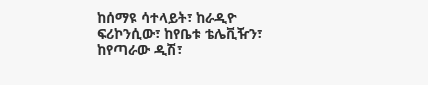ከሰማዩ ሳተላይት፣ ከራዲዮ ፍሪኮንሲው፣ ከየቤቱ ቴሌቪዥን፣ ከየጣራው ዲሽ፣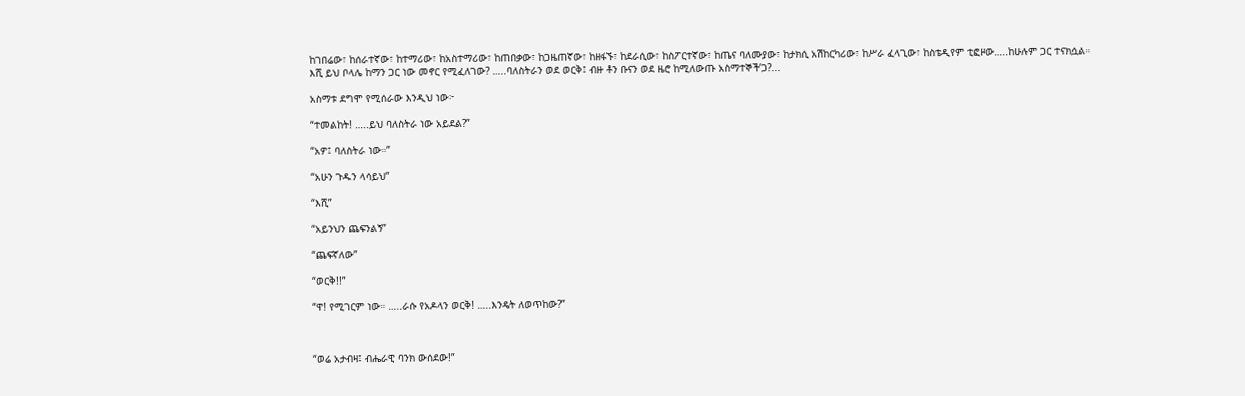ከገበሬው፣ ከሰራተኛው፣ ከተማሪው፣ ከአስተማሪው፣ ከጠበቃው፣ ከጋዜጠኛው፣ ከዘፋኙ፣ ከደራሲው፣ ከስፖርተኛው፣ ከጤና ባለሙያው፣ ከታክሲ አሽከርካሪው፣ ከሥራ ፈላጊው፣ ከስቴዲየም ቲፎዞው…..ከሁሉም ጋር ተናክሷል። እሺ ይህ ቦላሌ ከማን ጋር ነው መኖር የሚፈለገው? …..ባለስትራን ወደ ወርቅ፤ ብዙ ቶን ቡናን ወደ ዜሮ ከሚለውጡ አስማተኞች’ጋ?...

አስማቱ ደግሞ የሚሰራው እንዲህ ነው፦

“ተመልከት! …..ይህ ባለስትራ ነው አይደል?”

“አዎ፤ ባለስትራ ነው።”

“አሁን ጉዱን ላሳይህ”

“እሺ”

“አይንህን ጨፍንልኝ”

“ጨፍኛለው”

“ወርቅ!!”

“ዋ! የሚገርም ነው። …..ራሱ የአዶላን ወርቅ! …..እንዴት ለወጥከው?”



“ወሬ አታብዛ፤ ብሔራዊ ባንክ ውሰደው!”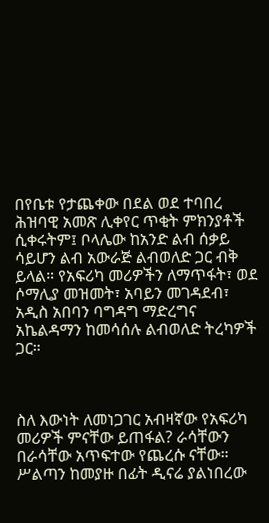በየቤቱ የታጨቀው በደል ወደ ተባበረ ሕዝባዊ አመጽ ሊቀየር ጥቂት ምክንያቶች ሲቀሩትም፤ ቦላሌው ከአንድ ልብ ሰቃይ ሳይሆን ልብ አውራጅ ልብወለድ ጋር ብቅ ይላል። የአፍሪካ መሪዎችን ለማጥፋት፣ ወደ ሶማሊያ መዝመት፣ አባይን መገዳደብ፣ አዲስ አበባን ባግዳግ ማድረግና አኬልዳማን ከመሳሰሉ ልብወለድ ትረካዎች ጋር።



ስለ እውነት ለመነጋገር አብዛኛው የአፍሪካ መሪዎች ምናቸው ይጠፋል? ራሳቸውን በራሳቸው አጥፍተው የጨረሱ ናቸው። ሥልጣን ከመያዙ በፊት ዲናሬ ያልነበረው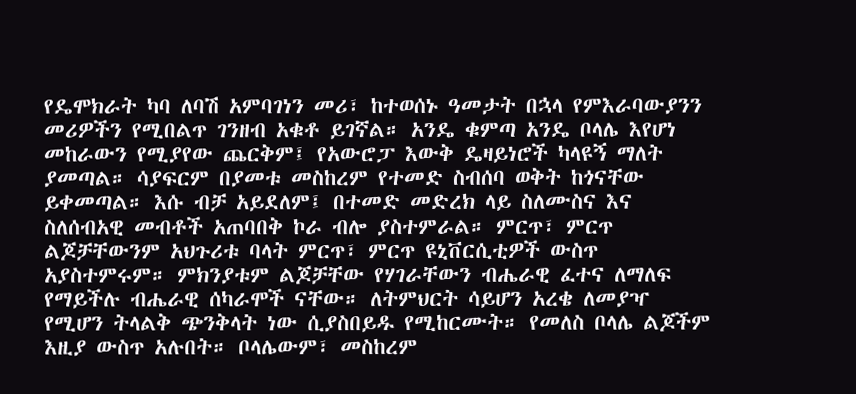የዴሞክራት ካባ ለባሽ አምባገነን መሪ፣ ከተወሰኑ ዓመታት በኋላ የምእራባውያንን መሪዎችን የሚበልጥ ገንዘብ አቁቶ ይገኛል። አንዴ ቁምጣ አንዴ ቦላሌ እየሆነ መከራውን የሚያየው ጨርቅም፤ የአውሮፓ እውቅ ዴዛይነሮች ካላዩኝ ማለት ያመጣል። ሳያፍርም በያመቱ መስከረም የተመድ ስብሰባ ወቅት ከጎናቸው ይቀመጣል። እሱ ብቻ አይደለም፤ በተመድ መድረክ ላይ ስለሙስና እና ስለሰብአዊ መብቶች አጠባበቅ ኮራ ብሎ ያስተምራል። ምርጥ፣ ምርጥ ልጆቻቸውንም አህጉሪቱ ባላት ምርጥ፣ ምርጥ ዩኒቨርሲቲዎች ውስጥ አያስተምሩም። ምክንያቱም ልጆቻቸው የሃገራቸውን ብሔራዊ ፈተና ለማለፍ የማይችሉ ብሔራዊ ሰካራሞች ናቸው። ለትምህርት ሳይሆን አረቄ ለመያዣ የሚሆን ትላልቅ ጭንቅላት ነው ሲያስበይዱ የሚከርሙት። የመለስ ቦላሌ ልጆችም እዚያ ውስጥ አሉበት። ቦላሌውም፣ መስከረም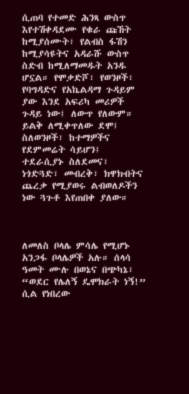ሲጠባ የተመድ ሕንጻ ውስጥ እየተሽቀዳደሙ የቁራ ጩኸት ከሚያሰሙት፣ የልብስ ፋሽን ከሚያሳዩትና አዳራሹ ውስጥ ስድብ ከሚለማመዱት አንዱ ሆኗል። የሞቃድሾ፣ የወንዞች፣ የባግዳድና የአኬልዳማ ጉዳይም ያው እንደ አፍሪካ መሪዎች ጉዳይ ነው፤ ለውጥ የለውም። ይልቅ ለሚቀጥለው ደሞ፤ ስለወንዞች፣ ከተማዎችና የደምመሬት ሳይሆን፤ ተደራሲያኑ ስለደመና፣ ነጎድጓድ፣ መብረቅ፣ ክዋክብትና ጨረቃ የሚያወሩ ልብወለዶችን ነው ጓጉቶ እየጠበቀ ያለው።



ለመለስ ቦላሌ ምሳሌ የሚሆኑ አንጋፋ ቦላሌዎች አሉ። ሰላሳ ዓመት ሙሉ በወኔና በጭካኔ፣ “ወደር የሌለኝ ዴሞክራት ነኝ!” ሲል የነበረው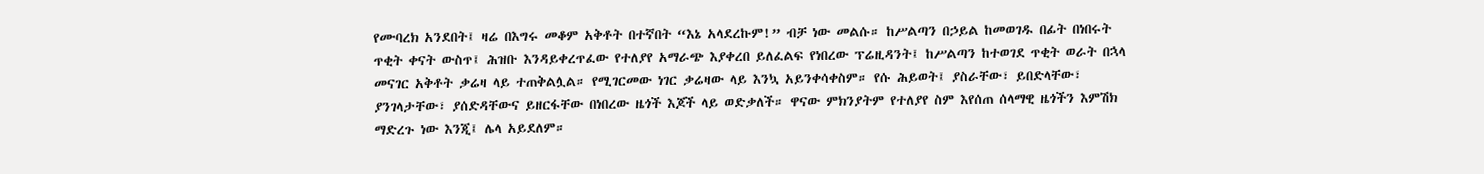የሙባረክ አንደበት፤ ዛሬ በእግሩ መቆም አቅቶት በተኛበት “እኔ አላደረኩም!” ብቻ ነው መልሱ። ከሥልጣን በኃይል ከመወገዱ በፊት በነበሩት ጥቂት ቀናት ውስጥ፤ ሕዝቡ እንዳይቀረጥፈው የተለያየ አማራጭ እያቀረበ ይለፈልፍ የነበረው ፕሬዚዳንት፤ ከሥልጣን ከተወገደ ጥቂት ወራት በኋላ መናገር አቅቶት ቃሬዛ ላይ ተጠቅልሏል። የሚገርመው ነገር ቃሬዛው ላይ እንኳ አይንቀሳቀስም። የሱ ሕይወት፤ ያስራቸው፣ ይበድላቸው፣ ያንገላታቸው፣ ያሰድዳቸውና ይዘርፋቸው በነበረው ዜጎች እጆች ላይ ወድቃለች። ዋናው ምክንያትም የተለያየ ስም እየሰጠ ሰላማዊ ዜጎችን እምሽክ ማድረጉ ነው እንጂ፤ ሌላ አይደለም።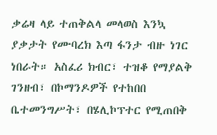ቃሬዛ ላይ ተጠቅልላ መላወስ እንኳ ያቃታት የሙባረክ እጣ ፋንታ ብዙ ነገር ነበራት። አስፈሪ ክብር፣ ተዝቆ የማያልቅ ገንዘብ፣ በኮማንዶዎች የተከበበ ቤተመንግሥት፣ በሄሊኮፕተር የሚጠበቅ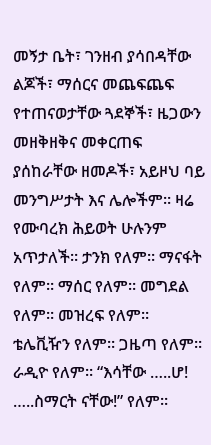መኝታ ቤት፣ ገንዘብ ያሳበዳቸው ልጆች፣ ማሰርና መጨፍጨፍ የተጠናወታቸው ጓደኞች፣ ዜጋውን መዘቅዘቅና መቀርጠፍ ያሰከራቸው ዘመዶች፣ አይዞህ ባይ መንግሥታት እና ሌሎችም። ዛሬ የሙባረክ ሕይወት ሁሉንም አጥታለች። ታንክ የለም። ማናፋት የለም። ማሰር የለም። መግደል የለም። መዝረፍ የለም። ቴሌቪዥን የለም። ጋዜጣ የለም። ራዲዮ የለም። “እሳቸው …..ሆ! …..ስማርት ናቸው!” የለም።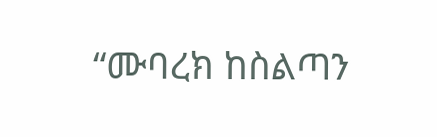“ሙባረክ ከስልጣን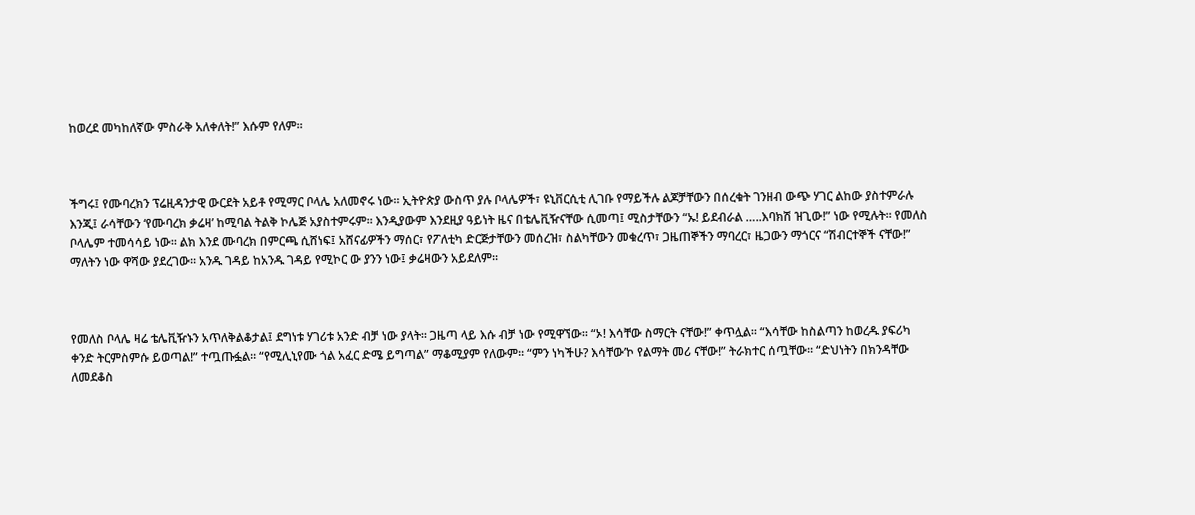ከወረደ መካከለኛው ምስራቅ አለቀለት!” እሱም የለም።



ችግሩ፤ የሙባረክን ፕሬዚዳንታዊ ውርደት አይቶ የሚማር ቦላሌ አለመኖሩ ነው። ኢትዮጵያ ውስጥ ያሉ ቦላሌዎች፣ ዩኒቨርሲቲ ሊገቡ የማይችሉ ልጆቻቸውን በሰረቁት ገንዘብ ውጭ ሃገር ልከው ያስተምራሉ እንጂ፤ ራሳቸውን ‘የሙባረክ ቃሬዛ’ ከሚባል ትልቅ ኮሌጅ አያስተምሩም። እንዲያውም እንደዚያ ዓይነት ዜና በቴሌቪዥናቸው ሲመጣ፤ ሚስታቸውን “ኡ! ይደብራል …..እባክሽ ዝጊው!” ነው የሚሉት። የመለስ ቦላሌም ተመሳሳይ ነው። ልክ እንደ ሙባረክ በምርጫ ሲሸነፍ፤ አሸናፊዎችን ማሰር፣ የፖለቲካ ድርጅታቸውን መሰረዝ፣ ስልካቸውን መቁረጥ፣ ጋዜጠኞችን ማባረር፣ ዜጋውን ማጎርና “ሽብርተኞች ናቸው!” ማለትን ነው ዋሻው ያደረገው። አንዱ ገዳይ ከአንዱ ገዳይ የሚኮር ው ያንን ነው፤ ቃሬዛውን አይደለም።



የመለስ ቦላሌ ዛሬ ቴሌቪዥኑን አጥለቅልቆታል፤ ደግነቱ ሃገሪቱ አንድ ብቻ ነው ያላት። ጋዜጣ ላይ እሱ ብቻ ነው የሚዋኘው። “ኦ! እሳቸው ስማርት ናቸው!” ቀጥሏል። “እሳቸው ከስልጣን ከወረዱ ያፍሪካ ቀንድ ትርምስምሱ ይወጣል!” ተጧጡፏል። “የሚሊኒየሙ ጎል አፈር ድሜ ይግጣል” ማቆሚያም የለውም። “ምን ነካችሁ? እሳቸው’ኮ የልማት መሪ ናቸው!” ትራክተር ሰጧቸው። “ድህነትን በክንዳቸው ለመደቆስ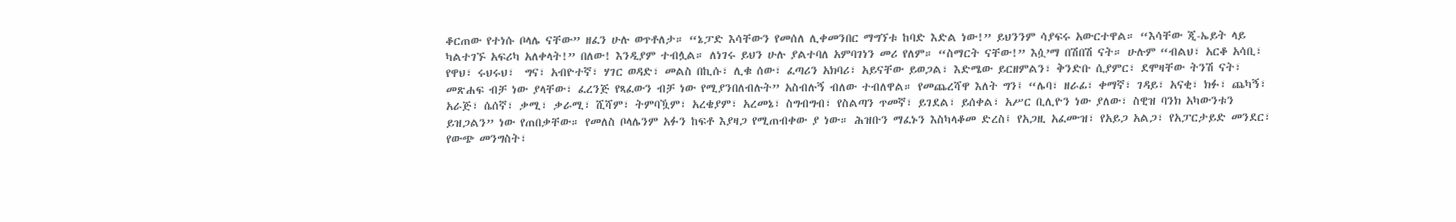ቆርጠው የተነሱ ቦላሌ ናቸው” ዘፈን ሁሉ ወጥቶለታ። “ኔፓድ እሳቸውን የመሰለ ሊቀመንበር ማግኘቱ ከባድ እድል ነው!” ይህንንም ሳያፍሩ አውርተዋል። “እሳቸው ጂ-ኤይት ላይ ካልተገኙ አፍሪካ አለቀላት!” በለው! እንዲያም ተብሏል። ለነገሩ ይህን ሁሉ ያልተባለ አምባገነን መሪ የለም። “ስማርት ናቸው!” እሷ’ማ በሽበሽ ናት። ሁሉም “ብልህ፣ አርቆ አሳቢ፣ የዋህ፣ ሩህሩህ፣  ግና፣ አብዮተኛ፣ ሃገር ወዳድ፣ መልስ በኪሱ፣ ሊቁ ሰው፣ ፈጣሪን አክባሪ፣ አይናቸው ይወጋል፣ እድሜው ይርዘምልን፣ ቅንድቡ ሲያምር፣ ደሞዛቸው ትንሽ ናት፣ መጽሐፍ ብቻ ነው ያላቸው፣ ፈረንጅ የጻፈውን ብቻ ነው የሚያንበለብሉት” አስብሉኝ ብለው ተብለዋል። የመጨረሻዋ እለት ግን፤ “ሌባ፣ ዘራፊ፣ ቀማኛ፣ ገዳይ፣ አናቂ፣ ክፉ፣ ጨካኝ፣ አራጅ፣ ሴሰኛ፣ ቃሚ፣ ቃራሚ፣ ሺሻም፣ ትምባዃም፣ አረቄያም፣ አረመኔ፣ ስግብግብ፣ የስልጣን ጥመኛ፣ ይገደል፣ ይሰቀል፣ አሥር ቢሊዮን ነው ያለው፣ ስዊዝ ባንክ አካውንቱን ይዝጋልን” ነው የጠበቃቸው። የመለስ ቦላሌንም አፉን ከፍቶ እያዛጋ የሚጠብቀው ያ ነው። ሕዝቡን ማፈኑን እስካላቆመ ድረስ፤ የአጋዚ አፈሙዝ፣ የአይጋ አልጋ፣ የአፓርታይድ መንደር፣ የውጭ መንግስት፣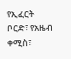የኢፈርት ቦርድ፣ የአዜብ ቀሚስ፣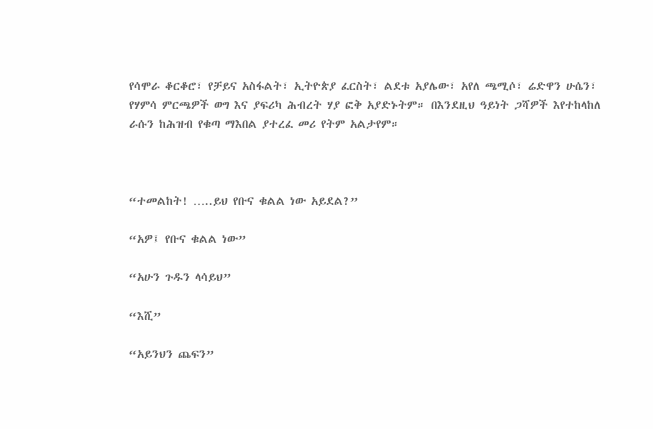የሳሞራ ቆርቆሮ፣ የቻይና አስፋልት፣ ኢትዮጵያ ፈርስት፣ ልደቱ አያሌው፣ አየለ ጫሚሶ፣ ሬድዋን ሁሴን፣ የሃምሳ ምርጫዎች ወግ እና ያፍሪካ ሕብረት ሃያ ፎቅ አያድኑትም። በእንደዚህ ዓይነት ጋሻዎች እየተከላከለ ራሱን ከሕዝብ የቁጣ ማእበል ያተረፈ መሪ የትም አልታየም።



“ተመልከት! …..ይህ የቡና ቁልል ነው አይደል?”

“አዎ፤ የቡና ቁልል ነው”

“አሁን ጉዱን ላሳይህ”

“እሺ”

“አይንህን ጨፍን”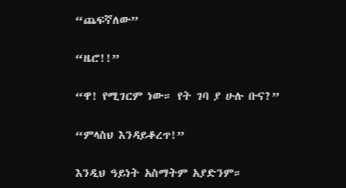“ጨፍኛለው”

“ዜሮ!!”

“ዋ! የሚገርም ነው። የት ገባ ያ ሁሉ ቡና?”

“ምላስህ እንዳይቆረጥ!”

እንዲህ ዓይነት አስማትም አያድንም።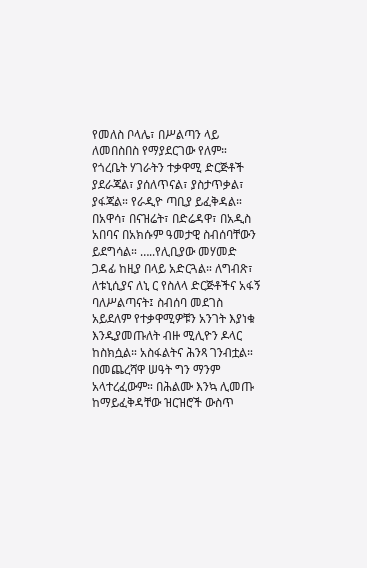የመለስ ቦላሌ፣ በሥልጣን ላይ ለመበስበስ የማያደርገው የለም። የጎረቤት ሃገራትን ተቃዋሚ ድርጅቶች ያደራጃል፣ ያሰለጥናል፣ ያስታጥቃል፣ ያፋጃል። የራዲዮ ጣቢያ ይፈቅዳል። በአዋሳ፣ በናዝሬት፣ በድሬዳዋ፣ በአዲስ አበባና በአክሱም ዓመታዊ ስብሰባቸውን ይደግሳል። …..የሊቢያው መሃመድ ጋዳፊ ከዚያ በላይ አድርጓል። ለግብጽ፣ ለቱኒሲያና ለኒ ር የስለላ ድርጅቶችና አፋኝ ባለሥልጣናት፤ ስብሰባ መደገስ አይደለም የተቃዋሚዎቹን አንገት እያነቁ እንዲያመጡለት ብዙ ሚሊዮን ዶላር ከስክሷል። አስፋልትና ሕንጻ ገንብቷል። በመጨረሻዋ ሠዓት ግን ማንም አላተረፈውም። በሕልሙ እንኳ ሊመጡ ከማይፈቅዳቸው ዝርዝሮች ውስጥ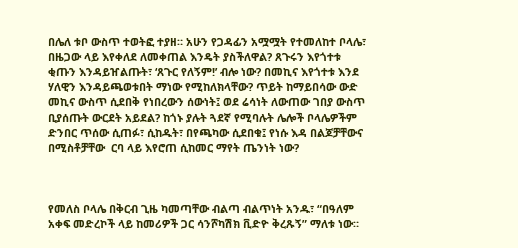በሌለ ቱቦ ውስጥ ተወትፎ ተያዘ። አሁን የጋዳፊን አሟሟት የተመለከተ ቦላሌ፣ በዜጋው ላይ እየቀለደ ለመቀጠል እንዴት ያስችለዋል? ጸጉሩን እየጎተቱ ቂጡን እንዳይዠልጡት፣ ‘ጸጉር የለኝም!’ ብሎ ነው? በመኪና እየጎተቱ እንደ ሃለዊን እንዳይጫወቱበት ማነው የሚከለክላቸው? ጥይት ከማይበሳው ውድ መኪና ውስጥ ሲደበቅ የነበረውን ሰውነት፤ ወደ ሬሳነት ለውጠው ገበያ ውስጥ ቢያሰጡት ውርደት አይደል? ከጎኑ ያሉት ጓደኛ የሚባሉት ሌሎች ቦላሌዎችም ድንበር ጥሰው ሲጠፉ፣ ሲከዱት፣ በየጫካው ሲደበቁ፤ የነሱ እዳ በልጆቻቸውና በሚስቶቻቸው  ርባ ላይ እየሮጠ ሲከመር ማየት ጤንነት ነው?



የመለስ ቦላሌ በቅርብ ጊዜ ካመጣቸው ብልጣ ብልጥነት አንዱ፣ “በዓለም አቀፍ መድረኮች ላይ ከመሪዎች ጋር ሳንሾካሽክ ቪድዮ ቅረጹኝ” ማለቱ ነው።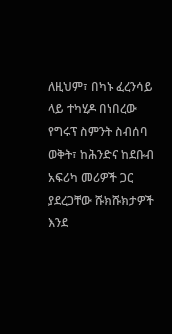ለዚህም፣ በካኑ ፈረንሳይ ላይ ተካሂዶ በነበረው የግሩፕ ስምንት ስብሰባ ወቅት፣ ከሕንድና ከደቡብ አፍሪካ መሪዎች ጋር ያደረጋቸው ሹክሹክታዎች እንደ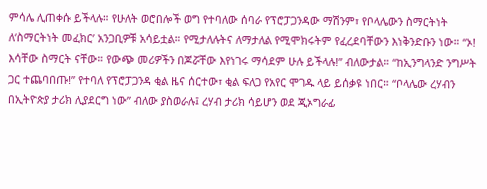ምሳሌ ሊጠቀሱ ይችላሉ። የሁለት ወሮበሎች ወግ የተባለው ሰባራ የፕሮፓጋንዳው ማሽንም፣ የቦላሌውን ስማርትነት ለ‘ስማርትነት መፈክር’ አንጋቢዎቹ አሳይቷል። የሚታለሉትና ለማታለል የሚሞክሩትም የፈረደባቸውን እነቅንድቡን ነው። “ኦ! እሳቸው ስማርት ናቸው። የውጭ መሪዎችን በጆሯቸው እየነገሩ ማሳደም ሁሉ ይችላሉ!” ብለውታል። “ከኢንግላንድ ንግሥት ጋር ተጨባበጡ!” የተባለ የፕሮፓጋንዳ ቂል ዜና ሰርተው፣ ቂል ፍለጋ የአየር ሞገዱ ላይ ይሰቃዩ ነበር። “ቦላሌው ረሃብን በኢትዮጵያ ታሪክ ሊያደርግ ነው” ብለው ያስወራሉ፤ ረሃብ ታሪክ ሳይሆን ወደ ጂኦግራፊ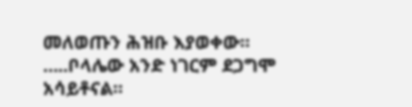መለወጡን ሕዝቡ እያወቀው። …..ቦላሌው አንድ ነገርም ደጋግሞ አሳይቶናል።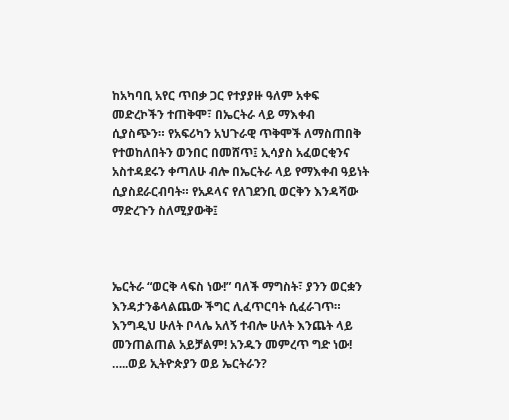ከአካባቢ አየር ጥበቃ ጋር የተያያዙ ዓለም አቀፍ መድረኮችን ተጠቅሞ፣ በኤርትራ ላይ ማእቀብ ሲያስጭን። የአፍሪካን አህጉራዊ ጥቅሞች ለማስጠበቅ የተወከለበትን ወንበር በመሸጥ፤ ኢሳያስ አፈወርቂንና አስተዳደሩን ቀጣለሁ ብሎ በኤርትራ ላይ የማእቀብ ዓይነት ሲያስደራርብባት። የአዶላና የለገደንቢ ወርቅን እንዳሻው ማድረጉን ስለሚያውቅ፤



ኤርትራ “ወርቅ ላፍስ ነው!” ባለች ማግስት፣ ያንን ወርቋን እንዳታንቆላልጨው ችግር ሊፈጥርባት ሲፈራገጥ። እንግዲህ ሁለት ቦላሌ አለኝ ተብሎ ሁለት እንጨት ላይ መንጠልጠል አይቻልም! አንዱን መምረጥ ግድ ነው! …..ወይ ኢትዮጵያን ወይ ኤርትራን?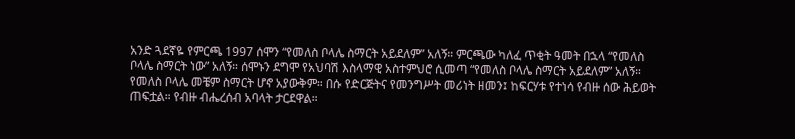አንድ ጓደኛዬ የምርጫ 1997 ሰሞን “የመለስ ቦላሌ ስማርት አይደለም” አለኝ። ምርጫው ካለፈ ጥቂት ዓመት በኋላ “የመለስ ቦላሌ ስማርት ነው” አለኝ። ሰሞኑን ደግሞ የአህባሽ እስላማዊ አስተምህሮ ሲመጣ “የመለስ ቦላሌ ስማርት አይደለም” አለኝ። የመለስ ቦላሌ መቼም ስማርት ሆኖ አያውቅም። በሱ የድርጅትና የመንግሥት መሪነት ዘመን፤ ከፍርሃቱ የተነሳ የብዙ ሰው ሕይወት ጠፍቷል። የብዙ ብሔረሰብ አባላት ታርደዋል።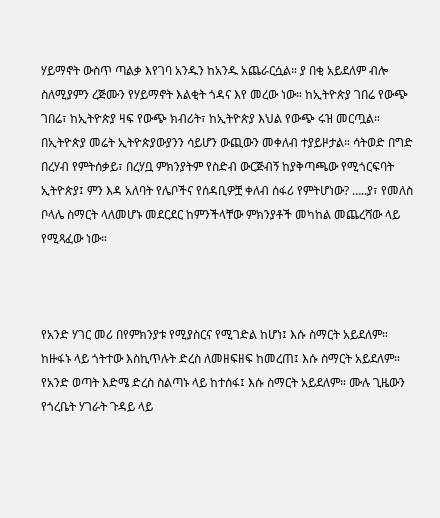ሃይማኖት ውስጥ ጣልቃ እየገባ አንዱን ከአንዱ አጨራርሷል። ያ በቂ አይደለም ብሎ ስለሚያምን ረጅሙን የሃይማኖት እልቂት ጎዳና እየ መረው ነው። ከኢትዮጵያ ገበሬ የውጭ ገበሬ፣ ከኢትዮጵያ ዛፍ የውጭ ክብሪት፣ ከኢትዮጵያ እህል የውጭ ሩዝ መርጧል። በኢትዮጵያ መሬት ኢትዮጵያውያንን ሳይሆን ውጪውን መቀለብ ተያይዞታል። ሳትወድ በግድ በረሃብ የምትሰቃይ፣ በረሃቧ ምክንያትም የስድብ ውርጅብኝ ከያቅጣጫው የሚጎርፍባት ኢትዮጵያ፤ ምን እዳ አለባት የሌቦችና የሰዳቢዎቿ ቀለብ ሰፋሪ የምትሆነው? …..ያ፣ የመለስ ቦላሌ ስማርት ላለመሆኑ መደርደር ከምንችላቸው ምክንያቶች መካከል መጨረሻው ላይ የሚጻፈው ነው።



የአንድ ሃገር መሪ በየምክንያቱ የሚያስርና የሚገድል ከሆነ፤ እሱ ስማርት አይደለም። ከዙፋኑ ላይ ጎትተው እስኪጥሉት ድረስ ለመዘፍዘፍ ከመረጠ፤ እሱ ስማርት አይደለም። የአንድ ወጣት እድሜ ድረስ ስልጣኑ ላይ ከተሰፋ፤ እሱ ስማርት አይደለም። ሙሉ ጊዜውን የጎረቤት ሃገራት ጉዳይ ላይ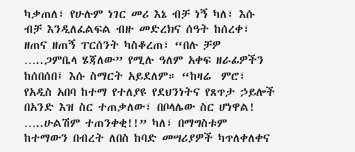ካቃጠለ፣ የሁሉም ነገር መሪ እኔ ብቻ ነኝ ካለ፣ እሱ ብቻ እንዲለፈልፍል ብዙ መድረክና ሰዓት ከሰረቀ፣ ዘጠና ዘጠኝ ፐርሰንት ካስቆረጠ፣ “በሉ ቻዎ …..ጋምቤላ ሄጃለው” የሚሉ ዓለም አቀፍ ዘራፊዎችን ከሰበሰበ፤ እሱ ስማርት አይደለም። “ከዛሬ  ምሮ፣ የአዲስ አበባ ከተማ የተለያዩ የደህንነትና የጸጥታ ኃይሎች በአንድ እዝ ስር ተጠቃለው፣ በቦላሌው ስር ሆነዋል! …..ሁልሽም ተጠንቀቂ!!” ካለ፣ በማግስቱም ከተማውን በብረት ለበስ ከባድ መሣሪያዎች ካጥለቀለቀና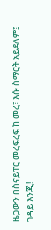ዜጋውን በስናይፐር መረፍረፍ ከ መረ፣ እሱ ስማርት አይደለም፤ ገዳይ እንጂ!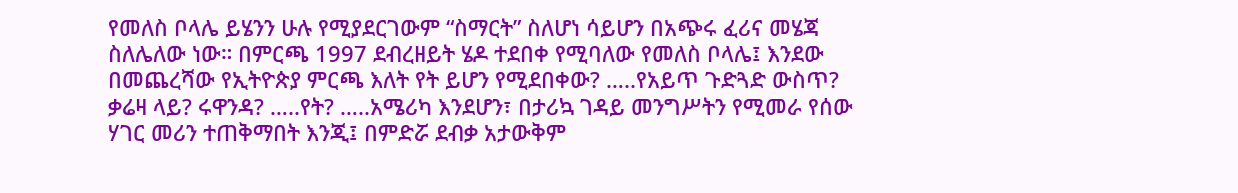የመለስ ቦላሌ ይሄንን ሁሉ የሚያደርገውም “ስማርት” ስለሆነ ሳይሆን በአጭሩ ፈሪና መሄጃ ስለሌለው ነው። በምርጫ 1997 ደብረዘይት ሄዶ ተደበቀ የሚባለው የመለስ ቦላሌ፤ እንደው በመጨረሻው የኢትዮጵያ ምርጫ እለት የት ይሆን የሚደበቀው? …..የአይጥ ጉድጓድ ውስጥ? ቃሬዛ ላይ? ሩዋንዳ? …..የት? …..አሜሪካ እንደሆን፣ በታሪኳ ገዳይ መንግሥትን የሚመራ የሰው ሃገር መሪን ተጠቅማበት እንጂ፤ በምድሯ ደብቃ አታውቅም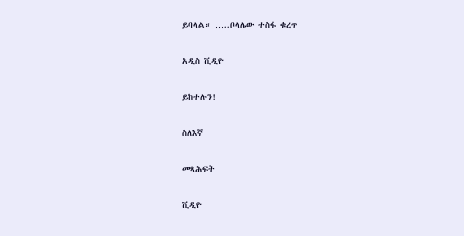ይባላል። …..ቦላሌው ተስፋ ቁረጥ

አዲስ ቪዲዮ

ይከተሉን!

ስለእኛ

መጻሕፍት

ቪዲዮ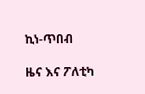ኪነ-ጥበብ

ዜና እና ፖለቲካ